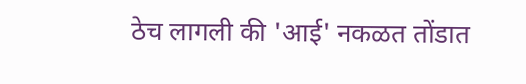ठेच लागली की 'आई' नकळत तोंडात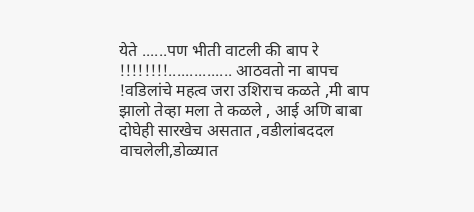येते ......पण भीती वाटली की बाप रे !!!!!!!!............... आठवतो ना बापच !वडिलांचे महत्व जरा उशिराच कळते ,मी बाप झालो तेव्हा मला ते कळले , आई अणि बाबा दोघेही सारखेच असतात ,वडीलांबददल वाचलेली,डोळ्यात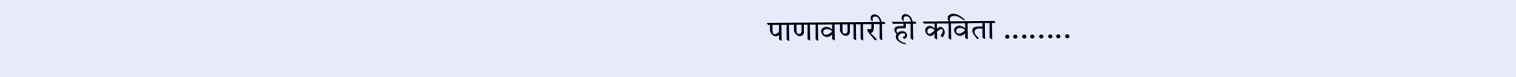पाणावणारी ही कविता ........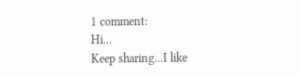1 comment:
Hi...
Keep sharing...I like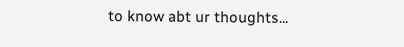to know abt ur thoughts...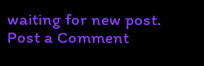waiting for new post.
Post a Comment